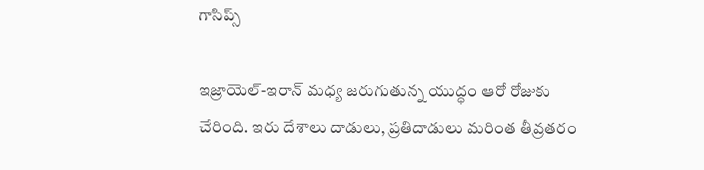గాసిప్స్

ఇజ్రాయెల్-ఇరాన్ మధ్య జరుగుతున్న యుద్ధం ఆరో రోజుకు చేరింది. ఇరు దేశాలు దాడులు, ప్రతిదాడులు మరింత తీవ్రతరం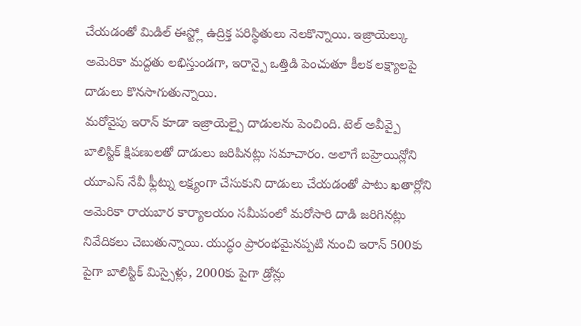చేయడంతో మిడిల్ ఈస్ట్లో ఉద్రిక్త పరిస్థితులు నెలకొన్నాయి. ఇజ్రాయెల్కు అమెరికా మద్దతు లభిస్తుండగా, ఇరాన్పై ఒత్తిడి పెంచుతూ కీలక లక్ష్యాలపై దాడులు కొనసాగుతున్నాయి.
మరోవైపు ఇరాన్ కూడా ఇజ్రాయెల్పై దాడులను పెంచింది. టెల్ అవీవ్పై బాలిస్టిక్ క్షిపణులతో దాడులు జరిపినట్లు సమాచారం. అలాగే బహ్రెయిన్లోని యూఎస్ నేవీ ఫ్లీట్ను లక్ష్యంగా చేసుకుని దాడులు చేయడంతో పాటు ఖతార్లోని అమెరికా రాయబార కార్యాలయం సమీపంలో మరోసారి దాడి జరిగినట్లు నివేదికలు చెబుతున్నాయి. యుద్ధం ప్రారంభమైనప్పటి నుంచి ఇరాన్ 500కు పైగా బాలిస్టిక్ మిస్సైళ్లు, 2000కు పైగా డ్రోన్లు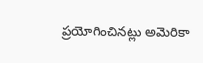ప్రయోగించినట్లు అమెరికా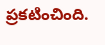ప్రకటించింది.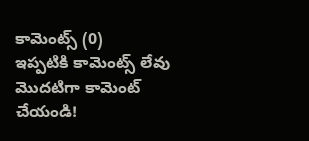కామెంట్స్ (0)
ఇప్పటికి కామెంట్స్ లేవు
మొదటిగా కామెంట్ చేయండి!